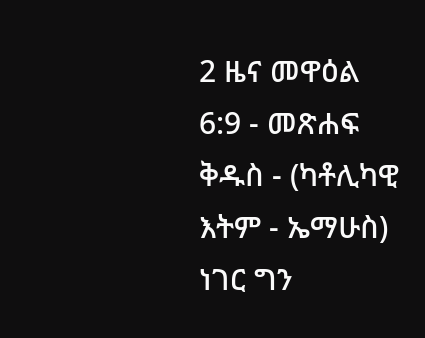2 ዜና መዋዕል 6:9 - መጽሐፍ ቅዱስ - (ካቶሊካዊ እትም - ኤማሁስ) ነገር ግን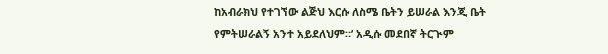ከአብራክህ የተገኘው ልጅህ እርሱ ለስሜ ቤትን ይሠራል እንጂ ቤት የምትሠራልኝ አንተ አይደለህም።’ አዲሱ መደበኛ ትርጒም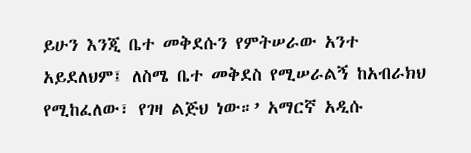ይሁን እንጂ ቤተ መቅደሱን የምትሠራው አንተ አይደለህም፤ ለስሜ ቤተ መቅደስ የሚሠራልኝ ከአብራክህ የሚከፈለው፣ የገዛ ልጅህ ነው።’ አማርኛ አዲሱ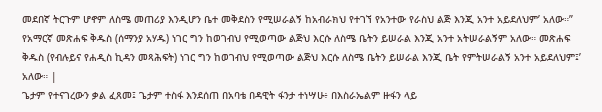መደበኛ ትርጉም ሆኖም ለስሜ መጠሪያ እንዲሆን ቤተ መቅደስን የሚሠራልኝ ከአብራክህ የተገኘ የአንተው የራስህ ልጅ እንጂ አንተ አይደለህም’ አለው።” የአማርኛ መጽሐፍ ቅዱስ (ሰማንያ አሃዱ) ነገር ግን ከወገብህ የሚወጣው ልጅህ እርሱ ለስሜ ቤትን ይሠራል እንጂ አንተ አትሠራልኝም አለው። መጽሐፍ ቅዱስ (የብሉይና የሐዲስ ኪዳን መጻሕፍት) ነገር ግን ከወገብህ የሚወጣው ልጅህ እርሱ ለስሜ ቤትን ይሠራል እንጂ ቤት የምትሠራልኝ አንተ አይደለህም፤’ አለው። |
ጌታም የተናገረውን ቃል ፈጸመ፤ ጌታም ተስፋ እንደሰጠ በአባቴ በዳዊት ፋንታ ተነሣሁ፥ በእስራኤልም ዙፋን ላይ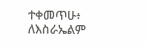ተቀመጥሁ፥ ለእስራኤልም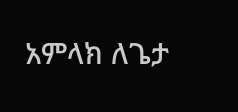አምላክ ለጌታ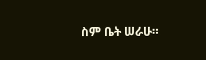ስም ቤት ሠራሁ።